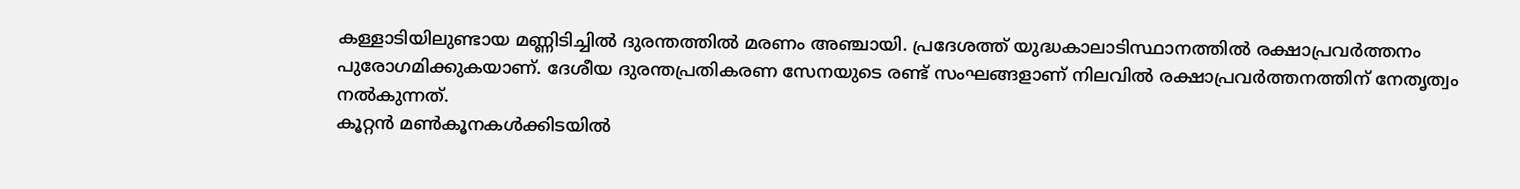കള്ളാടിയിലുണ്ടായ മണ്ണിടിച്ചിൽ ദുരന്തത്തിൽ മരണം അഞ്ചായി. പ്രദേശത്ത് യുദ്ധകാലാടിസ്ഥാനത്തിൽ രക്ഷാപ്രവർത്തനം പുരോഗമിക്കുകയാണ്. ദേശീയ ദുരന്തപ്രതികരണ സേനയുടെ രണ്ട് സംഘങ്ങളാണ് നിലവിൽ രക്ഷാപ്രവർത്തനത്തിന് നേതൃത്വം നൽകുന്നത്.
കൂറ്റൻ മൺകൂനകൾക്കിടയിൽ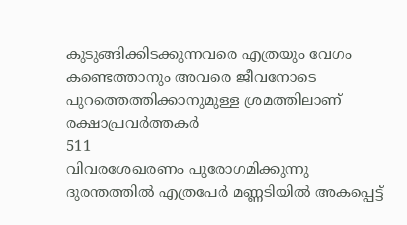കുടുങ്ങിക്കിടക്കുന്നവരെ എത്രയും വേഗം കണ്ടെത്താനും അവരെ ജീവനോടെ പുറത്തെത്തിക്കാനുമുള്ള ശ്രമത്തിലാണ് രക്ഷാപ്രവർത്തകർ
511
വിവരശേഖരണം പുരോഗമിക്കുന്നു
ദുരന്തത്തിൽ എത്രപേർ മണ്ണടിയിൽ അകപ്പെട്ട്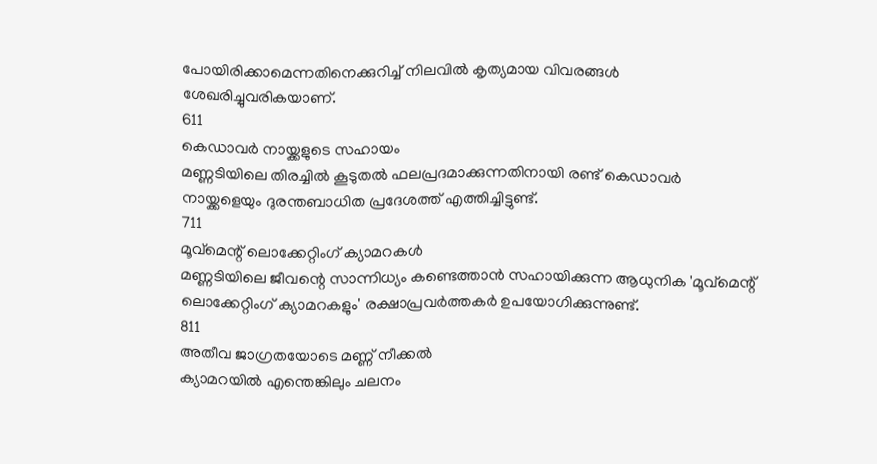പോയിരിക്കാമെന്നതിനെക്കുറിച്ച് നിലവിൽ കൃത്യമായ വിവരങ്ങൾ ശേഖരിച്ചുവരികയാണ്.
611
കെഡാവർ നായ്ക്കളുടെ സഹായം
മണ്ണടിയിലെ തിരച്ചിൽ കൂടുതൽ ഫലപ്രദമാക്കുന്നതിനായി രണ്ട് കെഡാവർ നായ്ക്കളെയും ദുരന്തബാധിത പ്രദേശത്ത് എത്തിച്ചിട്ടുണ്ട്.
711
മൂവ്മെന്റ് ലൊക്കേറ്റിംഗ് ക്യാമറകൾ
മണ്ണടിയിലെ ജീവന്റെ സാന്നിധ്യം കണ്ടെത്താൻ സഹായിക്കുന്ന ആധുനിക 'മൂവ്മെന്റ് ലൊക്കേറ്റിംഗ് ക്യാമറകളും' രക്ഷാപ്രവർത്തകർ ഉപയോഗിക്കുന്നുണ്ട്.
811
അതീവ ജാഗ്രതയോടെ മണ്ണ് നീക്കൽ
ക്യാമറയിൽ എന്തെങ്കിലും ചലനം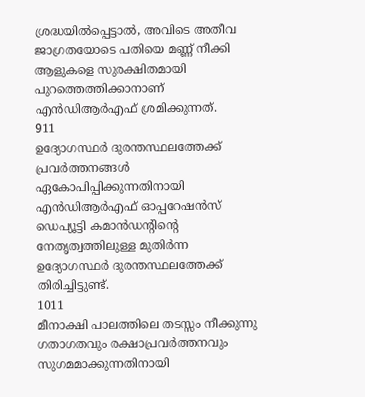ശ്രദ്ധയിൽപ്പെട്ടാൽ, അവിടെ അതീവ ജാഗ്രതയോടെ പതിയെ മണ്ണ് നീക്കി ആളുകളെ സുരക്ഷിതമായി പുറത്തെത്തിക്കാനാണ് എൻഡിആർഎഫ് ശ്രമിക്കുന്നത്.
911
ഉദ്യോഗസ്ഥർ ദുരന്തസ്ഥലത്തേക്ക്
പ്രവർത്തനങ്ങൾ ഏകോപിപ്പിക്കുന്നതിനായി എൻഡിആർഎഫ് ഓപ്പറേഷൻസ് ഡെപ്യൂട്ടി കമാൻഡന്റിന്റെ നേതൃത്വത്തിലുള്ള മുതിർന്ന ഉദ്യോഗസ്ഥർ ദുരന്തസ്ഥലത്തേക്ക് തിരിച്ചിട്ടുണ്ട്.
1011
മീനാക്ഷി പാലത്തിലെ തടസ്സം നീക്കുന്നു
ഗതാഗതവും രക്ഷാപ്രവർത്തനവും സുഗമമാക്കുന്നതിനായി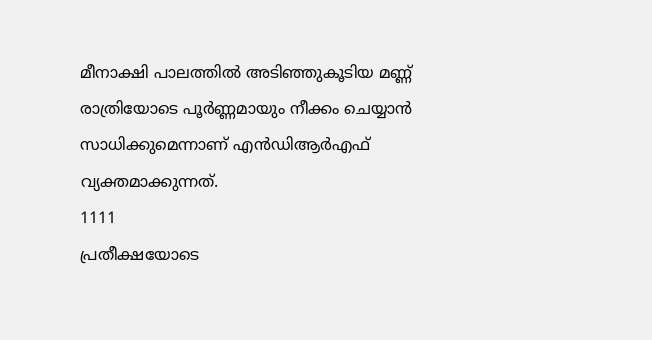മീനാക്ഷി പാലത്തിൽ അടിഞ്ഞുകൂടിയ മണ്ണ് രാത്രിയോടെ പൂർണ്ണമായും നീക്കം ചെയ്യാൻ സാധിക്കുമെന്നാണ് എൻഡിആർഎഫ് വ്യക്തമാക്കുന്നത്.
1111
പ്രതീക്ഷയോടെ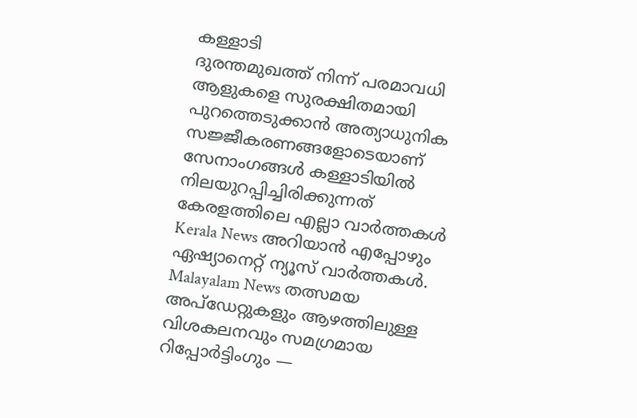കള്ളാടി
ദുരന്തമുഖത്ത് നിന്ന് പരമാവധി ആളുകളെ സുരക്ഷിതമായി പുറത്തെടുക്കാൻ അത്യാധുനിക സജ്ജീകരണങ്ങളോടെയാണ് സേനാംഗങ്ങൾ കള്ളാടിയിൽ നിലയുറപ്പിച്ചിരിക്കുന്നത്
കേരളത്തിലെ എല്ലാ വാർത്തകൾ Kerala News അറിയാൻ എപ്പോഴും ഏഷ്യാനെറ്റ് ന്യൂസ് വാർത്തകൾ. Malayalam News തത്സമയ അപ്ഡേറ്റുകളും ആഴത്തിലുള്ള വിശകലനവും സമഗ്രമായ റിപ്പോർട്ടിംഗും —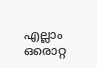എല്ലാം ഒരൊറ്റ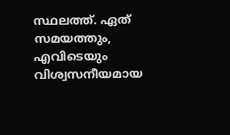സ്ഥലത്ത്. ഏത് സമയത്തും, എവിടെയും വിശ്വസനീയമായ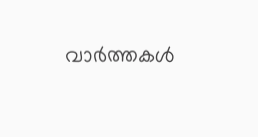വാർത്തകൾ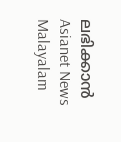ലഭിക്കാൻ Asianet News Malayalam